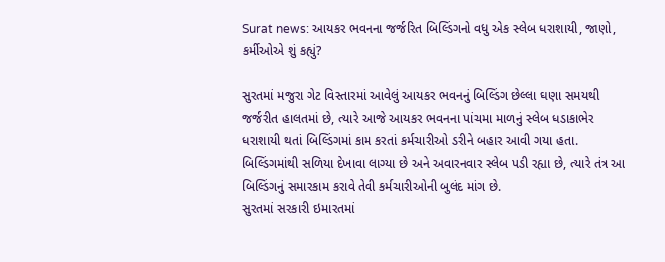Surat news: આયકર ભવનના જર્જરિત બિલ્ડિંગનો વધુ એક સ્લેબ ધરાશાયી, જાણો, કર્મીઓએ શું કહ્યું?

સુરતમાં મજુરા ગેટ વિસ્તારમાં આવેલું આયકર ભવનનું બિલ્ડિંગ છેલ્લા ઘણા સમયથી જર્જરીત હાલતમાં છે, ત્યારે આજે આયકર ભવનના પાંચમા માળનું સ્લેબ ધડાકાભેર ધરાશાયી થતાં બિલ્ડિંગમાં કામ કરતાં કર્મચારીઓ ડરીને બહાર આવી ગયા હતા. બિલ્ડિંગમાંથી સળિયા દેખાવા લાગ્યા છે અને અવારનવાર સ્લેબ પડી રહ્યા છે, ત્યારે તંત્ર આ બિલ્ડિંગનું સમારકામ કરાવે તેવી કર્મચારીઓની બુલંદ માંગ છે.
સુરતમાં સરકારી ઇમારતમાં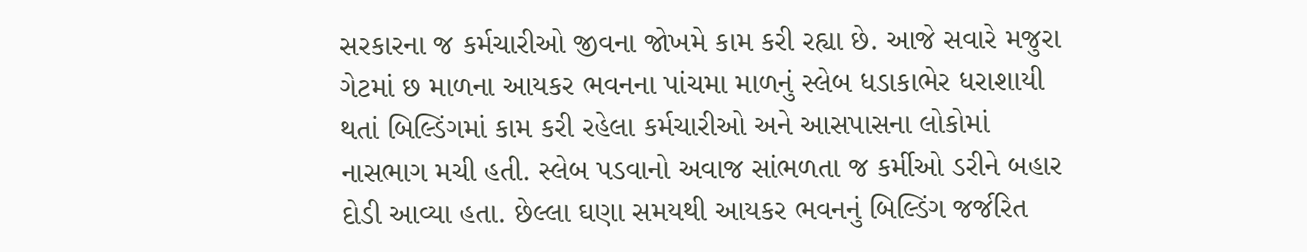સરકારના જ કર્મચારીઓ જીવના જોખમે કામ કરી રહ્યા છે. આજે સવારે મજુરા ગેટમાં છ માળના આયકર ભવનના પાંચમા માળનું સ્લેબ ધડાકાભેર ધરાશાયી થતાં બિલ્ડિંગમાં કામ કરી રહેલા કર્મચારીઓ અને આસપાસના લોકોમાં નાસભાગ મચી હતી. સ્લેબ પડવાનો અવાજ સાંભળતા જ કર્મીઓ ડરીને બહાર દોડી આવ્યા હતા. છેલ્લા ઘણા સમયથી આયકર ભવનનું બિલ્ડિંગ જર્જરિત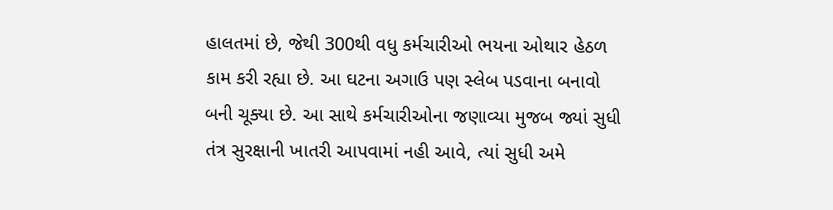હાલતમાં છે, જેથી 300થી વધુ કર્મચારીઓ ભયના ઓથાર હેઠળ કામ કરી રહ્યા છે. આ ઘટના અગાઉ પણ સ્લેબ પડવાના બનાવો બની ચૂક્યા છે. આ સાથે કર્મચારીઓના જણાવ્યા મુજબ જ્યાં સુધી તંત્ર સુરક્ષાની ખાતરી આપવામાં નહી આવે, ત્યાં સુધી અમે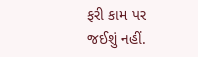ફરી કામ પર જઈશું નહીં.